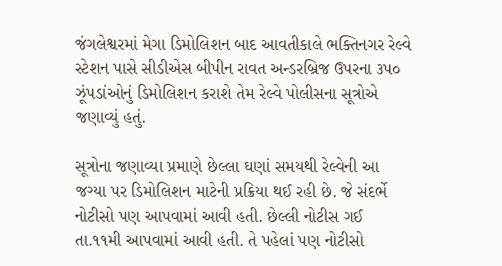જંગલેશ્વરમાં મેગા ડિમોલિશન બાદ આવતીકાલે ભક્તિનગર રેલ્વે સ્ટેશન પાસે સીડીએસ બીપીન રાવત અન્ડરબ્રિજ ઉપરના ૩પ૦ ઝૂંપડાંઓનું ડિમોલિશન કરાશે તેમ રેલ્વે પોલીસના સૂત્રોએ જણાવ્યું હતું.

સૂત્રોના જણાવ્યા પ્રમાણે છેલ્લા ઘણાં સમયથી રેલ્વેની આ જગ્યા પર ડિમોલિશન માટેની પ્રક્રિયા થઈ રહી છે. જે સંદર્ભે નોટીસો પણ આપવામાં આવી હતી. છેલ્લી નોટીસ ગઈ તા.૧૧મી આપવામાં આવી હતી. તે પહેલાં પણ નોટીસો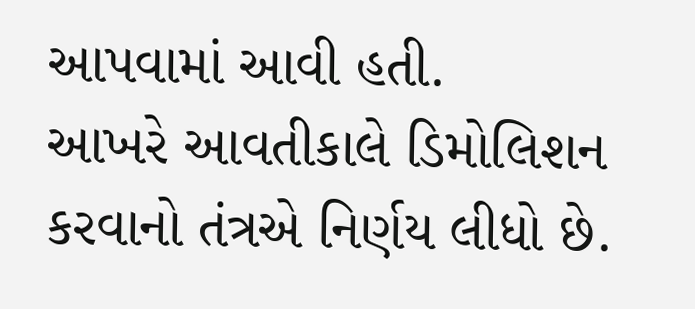આપવામાં આવી હતી.
આખરે આવતીકાલે ડિમોલિશન કરવાનો તંત્રએ નિર્ણય લીધો છે.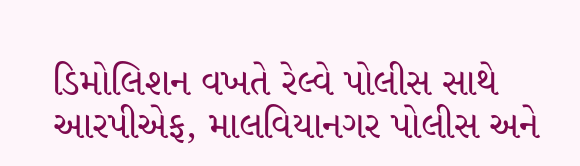ડિમોલિશન વખતે રેલ્વે પોલીસ સાથે આરપીએફ, માલવિયાનગર પોલીસ અને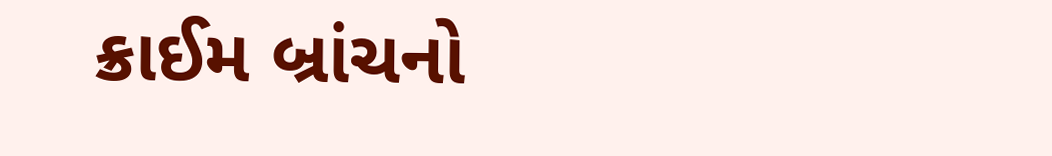ક્રાઈમ બ્રાંચનો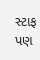સ્ટાફ પણ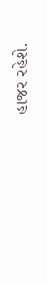હાજર રહેશે.